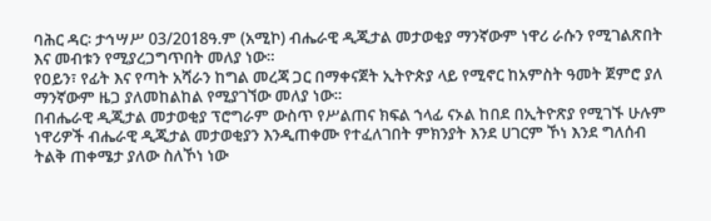ባሕር ዳር፡ ታኅሣሥ 03/2018ዓ.ም (አሚኮ) ብሔራዊ ዲጂታል መታወቂያ ማንኛውም ነዋሪ ራሱን የሚገልጽበት እና መብቱን የሚያረጋግጥበት መለያ ነው።
የዐይን፣ የፊት እና የጣት አሻራን ከግል መረጃ ጋር በማቀናጀት ኢትዮጵያ ላይ የሚኖር ከአምስት ዓመት ጀምሮ ያለ ማንኛውም ዜጋ ያለመከልከል የሚያገኘው መለያ ነው።
በብሔራዊ ዲጂታል መታወቂያ ፕሮግራም ውስጥ የሥልጠና ክፍል ኀላፊ ናኦል ከበደ በኢትዮጽያ የሚገኙ ሁሉም ነዋሪዎች ብሔራዊ ዲጂታል መታወቂያን እንዲጠቀሙ የተፈለገበት ምክንያት እንደ ሀገርም ኾነ እንደ ግለሰብ ትልቅ ጠቀሜታ ያለው ስለኾነ ነው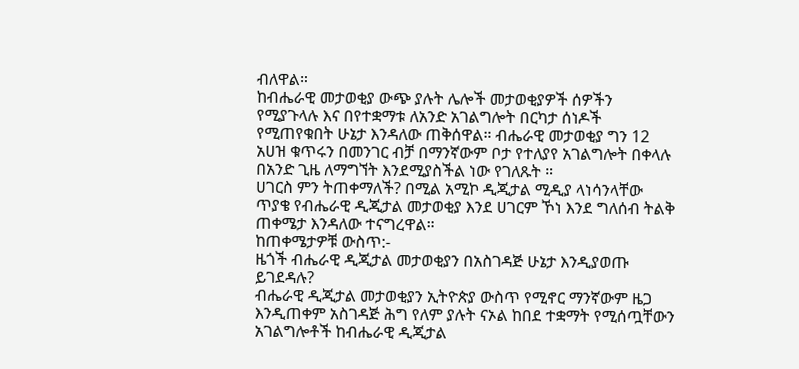ብለዋል።
ከብሔራዊ መታወቂያ ውጭ ያሉት ሌሎች መታወቂያዎች ሰዎችን የሚያጉላሉ እና በየተቋማቱ ለአንድ አገልግሎት በርካታ ሰነዶች የሚጠየቁበት ሁኔታ እንዳለው ጠቅሰዋል። ብሔራዊ መታወቂያ ግን 12 አሀዝ ቁጥሩን በመንገር ብቻ በማንኛውም ቦታ የተለያየ አገልግሎት በቀላሉ በአንድ ጊዜ ለማግኘት እንደሚያስችል ነው የገለጹት ።
ሀገርስ ምን ትጠቀማለች? በሚል አሚኮ ዲጂታል ሚዲያ ላነሳንላቸው ጥያቄ የብሔራዊ ዲጂታል መታወቂያ እንደ ሀገርም ኾነ እንደ ግለሰብ ትልቅ ጠቀሜታ እንዳለው ተናግረዋል።
ከጠቀሜታዎቹ ውስጥ:-
ዜጎች ብሔራዊ ዲጂታል መታወቂያን በአስገዳጅ ሁኔታ እንዲያወጡ ይገደዳሉ?
ብሔራዊ ዲጂታል መታወቂያን ኢትዮጵያ ውስጥ የሚኖር ማንኛውም ዜጋ እንዲጠቀም አስገዳጅ ሕግ የለም ያሉት ናኦል ከበደ ተቋማት የሚሰጧቸውን አገልግሎቶች ከብሔራዊ ዲጂታል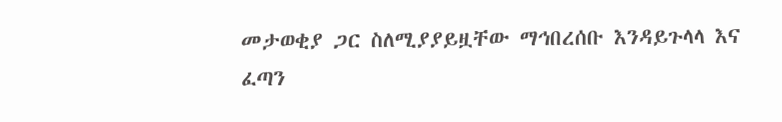መታወቂያ ጋር ስለሚያያይዟቸው ማኅበረሰቡ እንዳይጉላላ እና ፈጣን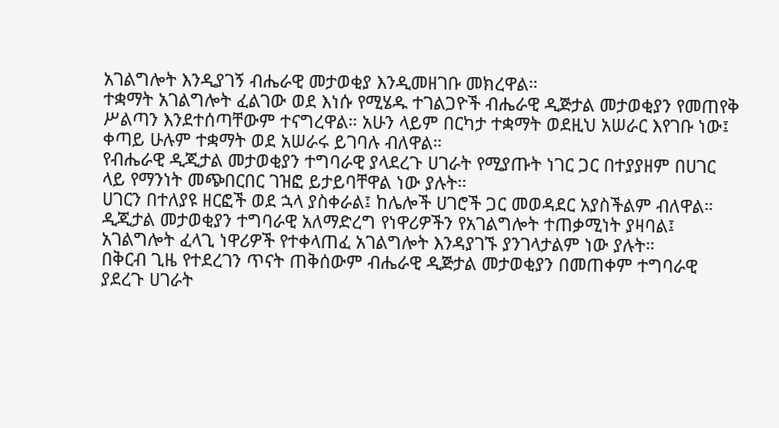አገልግሎት እንዲያገኝ ብሔራዊ መታወቂያ እንዲመዘገቡ መክረዋል።
ተቋማት አገልግሎት ፈልገው ወደ እነሱ የሚሄዱ ተገልጋዮች ብሔራዊ ዲጅታል መታወቂያን የመጠየቅ ሥልጣን እንደተሰጣቸውም ተናግረዋል። አሁን ላይም በርካታ ተቋማት ወደዚህ አሠራር እየገቡ ነው፤ ቀጣይ ሁሉም ተቋማት ወደ አሠራሩ ይገባሉ ብለዋል።
የብሔራዊ ዲጂታል መታወቂያን ተግባራዊ ያላደረጉ ሀገራት የሚያጡት ነገር ጋር በተያያዘም በሀገር ላይ የማንነት መጭበርበር ገዝፎ ይታይባቸዋል ነው ያሉት።
ሀገርን በተለያዩ ዘርፎች ወደ ኋላ ያስቀራል፤ ከሌሎች ሀገሮች ጋር መወዳደር አያስችልም ብለዋል።
ዲጂታል መታወቂያን ተግባራዊ አለማድረግ የነዋሪዎችን የአገልግሎት ተጠቃሚነት ያዛባል፤ አገልግሎት ፈላጊ ነዋሪዎች የተቀላጠፈ አገልግሎት እንዳያገኙ ያንገላታልም ነው ያሉት።
በቅርብ ጊዜ የተደረገን ጥናት ጠቅሰውም ብሔራዊ ዲጅታል መታወቂያን በመጠቀም ተግባራዊ ያደረጉ ሀገራት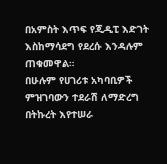በአምስት እጥፍ የጂዲፒ እድገት እስከማሳደግ የደረሱ እንዳሉም ጠቁመዋል።
በሁሉም የሀገሪቱ አካባቢዎች ምዝገባውን ተደራሽ ለማድረግ በትኩረት እየተሠራ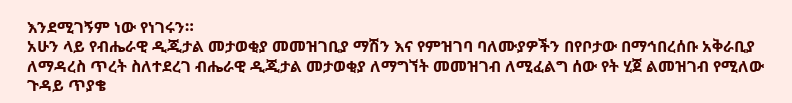እንደሚገኝም ነው የነገሩን።
አሁን ላይ የብሔራዊ ዲጂታል መታወቂያ መመዝገቢያ ማሽን እና የምዝገባ ባለሙያዎችን በየቦታው በማኅበረሰቡ አቅራቢያ ለማዳረስ ጥረት ስለተደረገ ብሔራዊ ዲጂታል መታወቂያ ለማግኘት መመዝገብ ለሚፈልግ ሰው የት ሂጀ ልመዝገብ የሚለው ጉዳይ ጥያቄ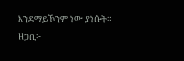እንደማይኾንም ነው ያነሱት።
ዘጋቢ፦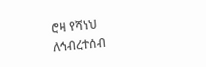ሮዛ የሻነህ
ለኅብረተሰብ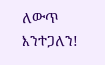ለውጥ እንተጋለን!